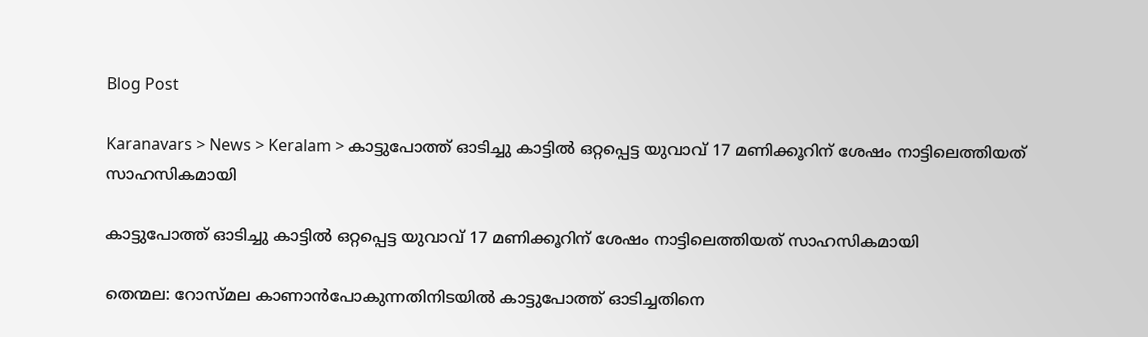Blog Post

Karanavars > News > Keralam > കാട്ടുപോത്ത് ഓടിച്ചു കാട്ടില്‍ ഒറ്റപ്പെട്ട യുവാവ് 17 മണിക്കൂറിന് ശേഷം നാട്ടിലെത്തിയത് സാഹസികമായി

കാട്ടുപോത്ത് ഓടിച്ചു കാട്ടില്‍ ഒറ്റപ്പെട്ട യുവാവ് 17 മണിക്കൂറിന് ശേഷം നാട്ടിലെത്തിയത് സാഹസികമായി

തെന്മല: റോസ്മല കാണാന്‍പോകുന്നതിനിടയില്‍ കാട്ടുപോത്ത് ഓടിച്ചതിനെ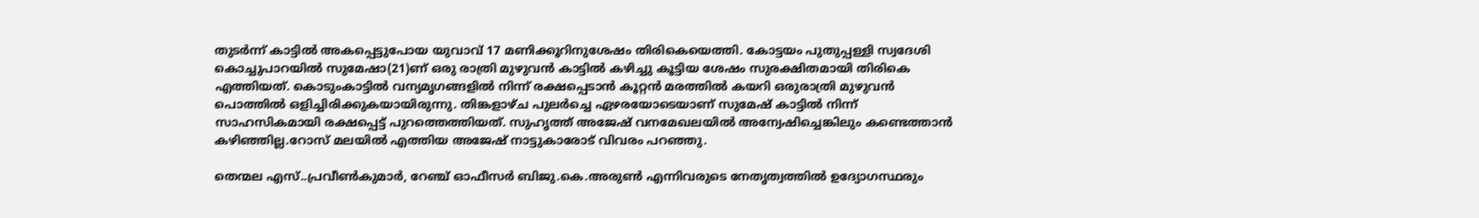തുടര്‍ന്ന് കാട്ടില്‍ അകപ്പെട്ടുപോയ യുവാവ് 17 മണിക്കൂറിനുശേഷം തിരികെയെത്തി. കോട്ടയം പുതുപ്പള്ളി സ്വദേശി കൊച്ചുപാറയില്‍ സുമേഷാ(21)ണ് ഒരു രാത്രി മുഴുവന്‍ കാട്ടില്‍ കഴിച്ചു കൂട്ടിയ ശേഷം സുരക്ഷിതമായി തിരികെ എത്തിയത്. കൊടുംകാട്ടില്‍ വന്യമൃഗങ്ങളില്‍ നിന്ന് രക്ഷപ്പെടാന്‍ കൂറ്റന്‍ മരത്തില്‍ കയറി ഒരുരാത്രി മുഴുവന്‍ പൊത്തില്‍ ഒളിച്ചിരിക്കുകയായിരുന്നു. തിങ്കളാഴ്ച പുലര്‍ച്ചെ ഏഴരയോടെയാണ് സുമേഷ് കാട്ടില്‍ നിന്ന് സാഹസികമായി രക്ഷപ്പെട്ട് പുറത്തെത്തിയത്. സുഹൃത്ത് അജേഷ് വനമേഖലയില്‍ അന്വേഷിച്ചെങ്കിലും കണ്ടെത്താന്‍ കഴിഞ്ഞില്ല.റോസ് മലയില്‍ എത്തിയ അജേഷ് നാട്ടുകാരോട് വിവരം പറഞ്ഞു.

തെന്മല എസ്..പ്രവീണ്‍കുമാര്‍, റേഞ്ച് ഓഫീസര്‍ ബിജു.കെ.അരുണ്‍ എന്നിവരുടെ നേതൃത്വത്തില്‍ ഉദ്യോഗസ്ഥരും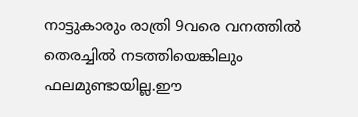നാട്ടുകാരും രാത്രി 9വരെ വനത്തില്‍ തെരച്ചില്‍ നടത്തിയെങ്കിലും ഫലമുണ്ടായില്ല.ഈ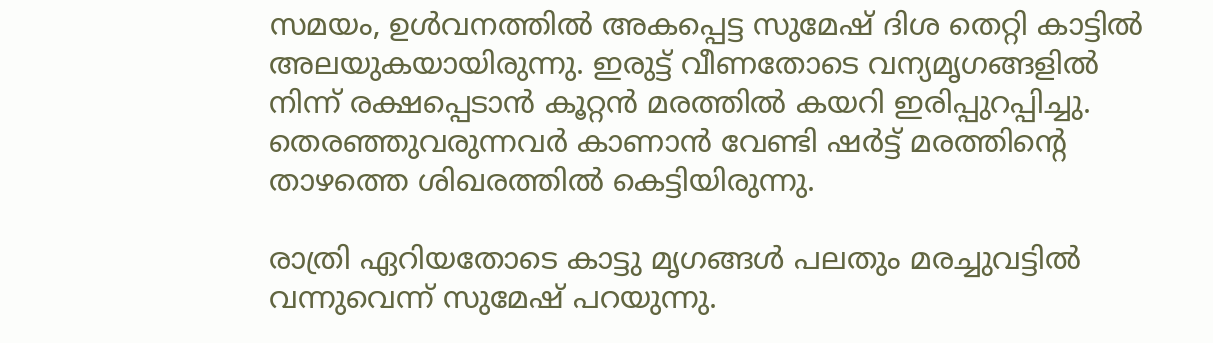സമയം, ഉള്‍വനത്തില്‍ അകപ്പെട്ട സുമേഷ് ദിശ തെറ്റി കാട്ടില്‍ അലയുകയായിരുന്നു. ഇരുട്ട് വീണതോടെ വന്യമൃഗങ്ങളില്‍ നിന്ന് രക്ഷപ്പെടാന്‍ കൂറ്റന്‍ മരത്തില്‍ കയറി ഇരിപ്പുറപ്പിച്ചു. തെരഞ്ഞുവരുന്നവര്‍ കാണാന്‍ വേണ്ടി ഷര്‍ട്ട് മരത്തിന്റെ താഴത്തെ ശിഖരത്തില്‍ കെട്ടിയിരുന്നു.

രാത്രി ഏറിയതോടെ കാട്ടു മൃഗങ്ങള്‍ പലതും മരച്ചുവട്ടില്‍ വന്നുവെന്ന് സുമേഷ് പറയുന്നു.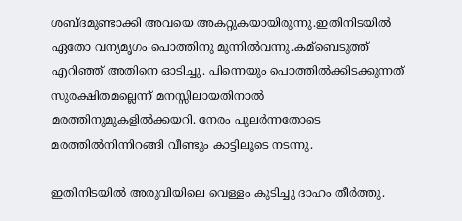ശബ്ദമുണ്ടാക്കി അവയെ അകറ്റുകയായിരുന്നു.ഇതിനിടയില്‍ ഏതോ വന്യമൃഗം പൊത്തിനു മുന്നില്‍വന്നു.കമ്ബെടുത്ത് എറിഞ്ഞ് അതിനെ ഓടിച്ചു. പിന്നെയും പൊത്തില്‍ക്കിടക്കുന്നത് സുരക്ഷിതമല്ലെന്ന് മനസ്സിലായതിനാല്‍ മരത്തിനുമുകളില്‍ക്കയറി. നേരം പുലര്‍ന്നതോടെ മരത്തില്‍നിന്നിറങ്ങി വീണ്ടും കാട്ടിലൂടെ നടന്നു.

ഇതിനിടയില്‍ അരുവിയിലെ വെള്ളം കുടിച്ചു ദാഹം തീര്‍ത്തു.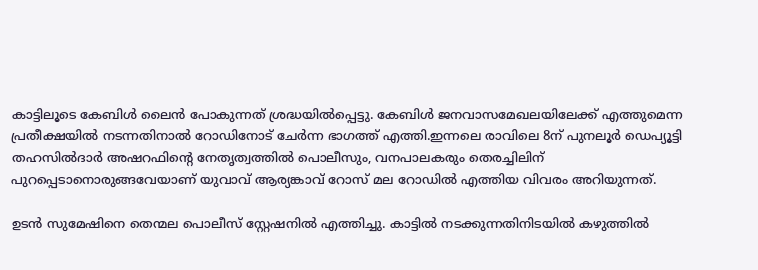കാട്ടിലൂടെ കേബിള്‍ ലൈന്‍ പോകുന്നത് ശ്രദ്ധയില്‍പ്പെട്ടു. കേബിള്‍ ജനവാസമേഖലയിലേക്ക് എത്തുമെന്ന പ്രതീക്ഷയില്‍ നടന്നതിനാല്‍ റോഡിനോട് ചേര്‍ന്ന ഭാഗത്ത് എത്തി.ഇന്നലെ രാവിലെ 8ന് പുനലൂര്‍ ഡെപ്യൂട്ടി തഹസില്‍ദാര്‍ അഷറഫിന്റെ നേതൃത്വത്തില്‍ പൊലീസും, വനപാലകരും തെരച്ചിലിന് പുറപ്പെടാനൊരുങ്ങവേയാണ് യുവാവ് ആര്യങ്കാവ് റോസ് മല റോഡില്‍ എത്തിയ വിവരം അറിയുന്നത്.

ഉടന്‍ സുമേഷിനെ തെന്മല പൊലീസ് സ്റ്റേഷനില്‍ എത്തിച്ചു. കാട്ടില്‍ നടക്കുന്നതിനിടയില്‍ കഴുത്തില്‍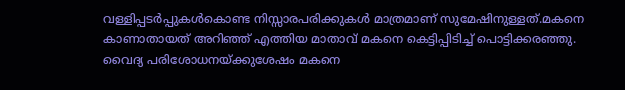വള്ളിപ്പടര്‍പ്പുകള്‍കൊണ്ട നിസ്സാരപരിക്കുകള്‍ മാത്രമാണ് സുമേഷിനുള്ളത്.മകനെ കാണാതായത് അറിഞ്ഞ് എത്തിയ മാതാവ് മകനെ കെട്ടിപ്പിടിച്ച്‌ പൊട്ടിക്കരഞ്ഞു. വൈദ്യ പരിശോധനയ്ക്കുശേഷം മകനെ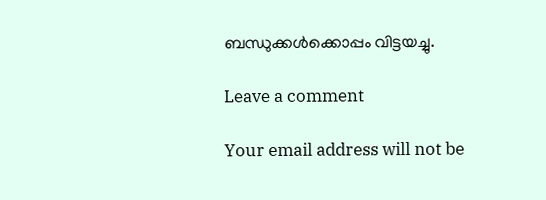ബന്ധുക്കള്‍ക്കൊപ്പം വിട്ടയച്ചു.

Leave a comment

Your email address will not be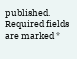published. Required fields are marked *